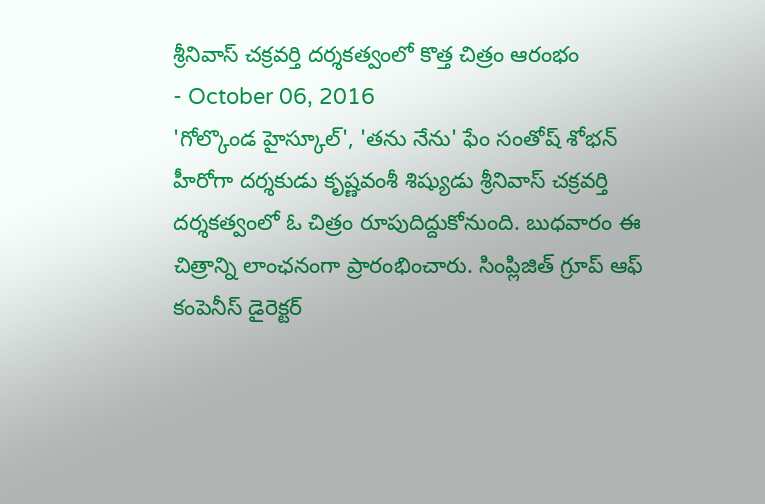శ్రీనివాస్ చక్రవర్తి దర్శకత్వంలో కొత్త చిత్రం ఆరంభం
- October 06, 2016
'గోల్కొండ హైస్కూల్', 'తను నేను' ఫేం సంతోష్ శోభన్ హీరోగా దర్శకుడు కృష్ణవంశీ శిష్యుడు శ్రీనివాస్ చక్రవర్తి దర్శకత్వంలో ఓ చిత్రం రూపుదిద్దుకోనుంది. బుధవారం ఈ చిత్రాన్ని లాంఛనంగా ప్రారంభించారు. సింప్లిజిత్ గ్రూప్ ఆఫ్ కంపెనీస్ డైరెక్టర్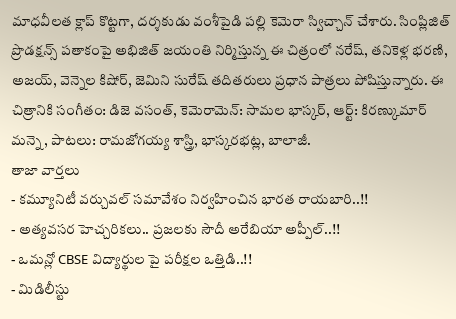మాధవీలత క్లాప్ కొట్టగా, దర్శకుడు వంశీపైడి పల్లి కెమెరా స్విచ్చాన్ చేశారు. సింప్లిజిత్ ప్రొడక్షన్స్ పతాకంపై అభిజిత్ జయంతి నిర్మిస్తున్న ఈ చిత్రంలో నరేష్, తనికెళ్ల భరణి, అజయ్, వెన్నెల కిషోర్, జెమిని సురేష్ తదితరులు ప్రధాన పాత్రలు పోషిస్తున్నారు. ఈ చిత్రానికి సంగీతం: డిజె వసంత్, కెమెరామెన్: సామల భాస్కర్, ఆర్ట్: కిరణ్కుమార్ మన్నె, పాటలు: రామజోగయ్య శాస్త్రి, భాస్కరభట్ల, బాలాజీ.
తాజా వార్తలు
- కమ్యూనిటీ వర్చువల్ సమావేశం నిర్వహించిన భారత రాయబారి..!!
- అత్యవసర హెచ్చరికలు.. ప్రజలకు సౌదీ అరేబియా అప్పీల్..!!
- ఒమన్లో CBSE విద్యార్థుల పై పరీక్షల ఒత్తిడి..!!
- మిడిలీస్టు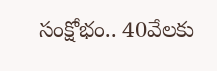సంక్షోభం.. 40వేలకు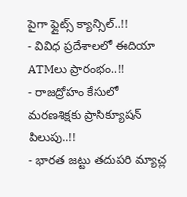పైగా ఫ్లైట్స్ క్యాన్సిల్..!!
- వివిధ ప్రదేశాలలో ఈదియా ATMలు ప్రారంభం..!!
- రాజద్రోహం కేసులో మరణశిక్షకు ప్రాసిక్యూషన్ పిలుపు..!!
- భారత జట్టు తదుపరి మ్యాచ్ల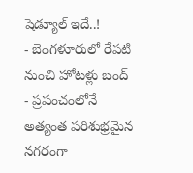షెడ్యూల్ ఇదే..!
- బెంగళూరులో రేపటి నుంచి హోటళ్లు బంద్
- ప్రపంచంలోనే అత్యంత పరిశుభ్రమైన నగరంగా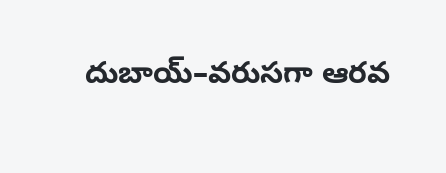దుబాయ్–వరుసగా ఆరవ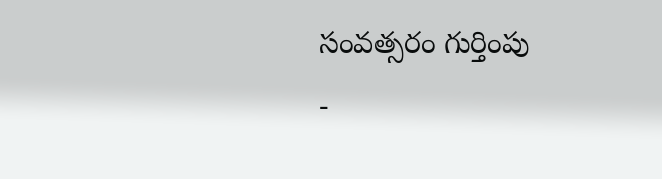సంవత్సరం గుర్తింపు
-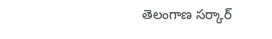తెలంగాణ సర్కార్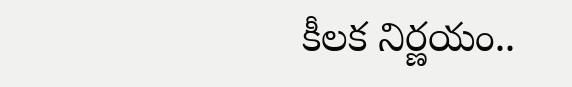కీలక నిర్ణయం..